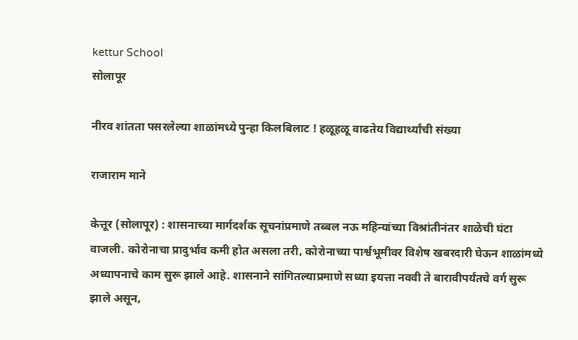kettur School
सोलापूर

नीरव शांतता पसरलेल्या शाळांमध्ये पुन्हा किलबिलाट ! हळूहळू वाढतेय विद्यार्थ्यांची संख्या

राजाराम माने

केत्तूर (सोलापूर) : शासनाच्या मार्गदर्शक सूचनांप्रमाणे तब्बल नऊ महिन्यांच्या विश्रांतीनंतर शाळेची घंटा वाजली. कोरोनाचा प्रादुर्भाव कमी होत असला तरी, कोरोनाच्या पार्श्वभूमीवर विशेष खबरदारी घेऊन शाळांमध्ये अध्यापनाचे काम सुरू झाले आहे. शासनाने सांगितल्याप्रमाणे सध्या इयत्ता नववी ते बारावीपर्यंतचे वर्ग सुरू झाले असून,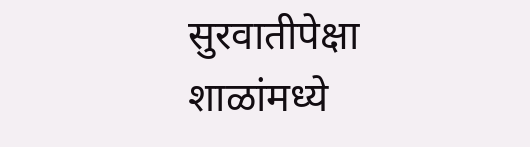सुरवातीपेक्षा शाळांमध्ये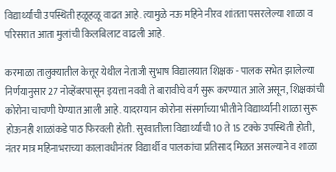विद्यार्थ्यांची उपस्थिती हळूहळू वाढत आहे. त्यामुळे नऊ महिने नीरव शांतता पसरलेल्या शाळा व परिसरात आता मुलांची किलबिलाट वाढली आहे.

करमाळा तालुक्‍यातील केत्तूर येथील नेताजी सुभाष विद्यालयात शिक्षक - पालक सभेत झालेल्या निर्णयानुसार 27 नोव्हेंबरपासून इयत्ता नववी ते बारावीचे वर्ग सुरू करण्यात आले असून, शिक्षकांची कोरोना चाचणी घेण्यात आली आहे. यादरम्यान कोरोना संसर्गाच्या भीतीने विद्यार्थ्यांनी शाळा सुरू होऊनही शाळांकडे पाठ फिरवली होती. सुरवातीला विद्यार्थ्यांची 10 ते 15 टक्के उपस्थिती होती, नंतर मात्र महिनाभराच्या कालावधीनंतर विद्यार्थी व पालकांचा प्रतिसाद मिळत असल्याने व शाळा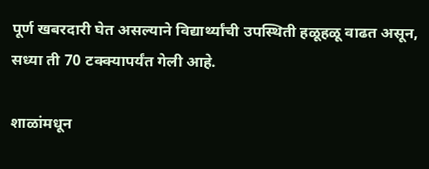पूर्ण खबरदारी घेत असल्याने विद्यार्थ्यांची उपस्थिती हळूहळू वाढत असून, सध्या ती 70 टक्‍क्‍यापर्यंत गेली आहे.

शाळांमधून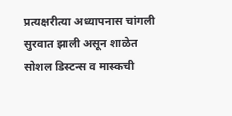प्रत्यक्षरीत्या अध्यापनास चांगली सुरवात झाली असून शाळेत सोशल डिस्टन्स व मास्कची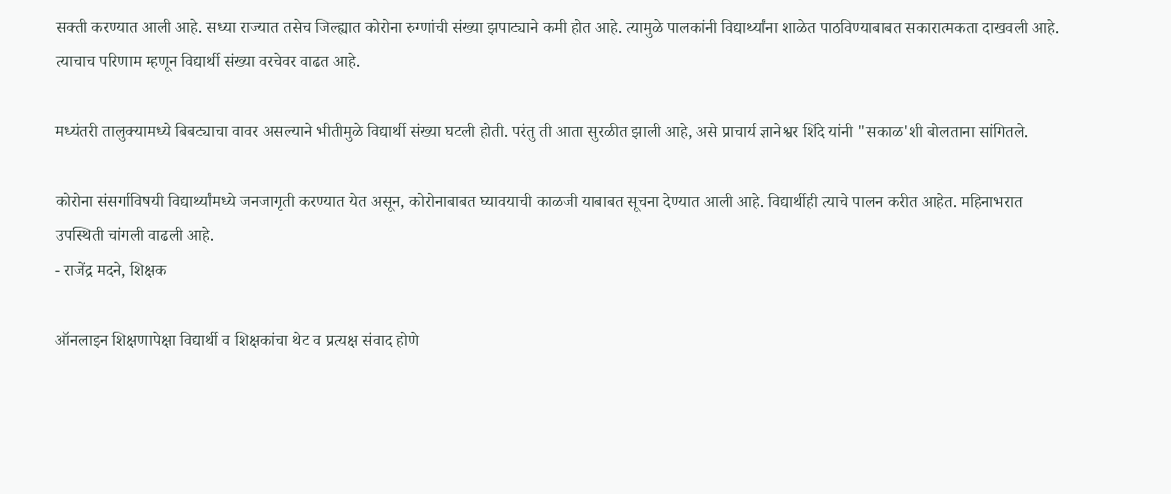सक्ती करण्यात आली आहे. सध्या राज्यात तसेच जिल्ह्यात कोरोना रुग्णांची संख्या झपाट्याने कमी होत आहे. त्यामुळे पालकांनी विद्यार्थ्यांना शाळेत पाठविण्याबाबत सकारात्मकता दाखवली आहे. त्याचाच परिणाम म्हणून विद्यार्थी संख्या वरचेवर वाढत आहे.

मध्यंतरी तालुक्‍यामध्ये बिबट्याचा वावर असल्याने भीतीमुळे विद्यार्थी संख्या घटली होती. परंतु ती आता सुरळीत झाली आहे, असे प्राचार्य ज्ञानेश्वर शिंदे यांनी "सकाळ'शी बोलताना सांगितले.

कोरोना संसर्गाविषयी विद्यार्थ्यांमध्ये जनजागृती करण्यात येत असून, कोरोनाबाबत घ्यावयाची काळजी याबाबत सूचना देण्यात आली आहे. विद्यार्थीही त्याचे पालन करीत आहेत. महिनाभरात उपस्थिती चांगली वाढली आहे.
- राजेंद्र मदने, शिक्षक

ऑनलाइन शिक्षणापेक्षा विद्यार्थी व शिक्षकांचा थेट व प्रत्यक्ष संवाद होणे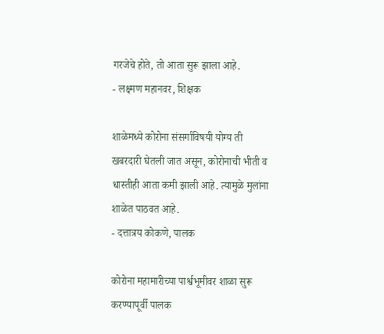गरजेचे होते, तो आता सुरू झाला आहे.
- लक्ष्मण महानवर, शिक्षक

शाळेमध्ये कोरोना संसर्गाविषयी योग्य ती खबरदारी घेतली जात असून, कोरोनाची भीती व धास्तीही आता कमी झाली आहे. त्यामुळे मुलांना शाळेत पाठवत आहे.
- दत्तात्रय कोकणे, पालक

कोरोना महामारीच्या पार्श्वभूमीवर शाळा सुरू करण्यापूर्वी पालक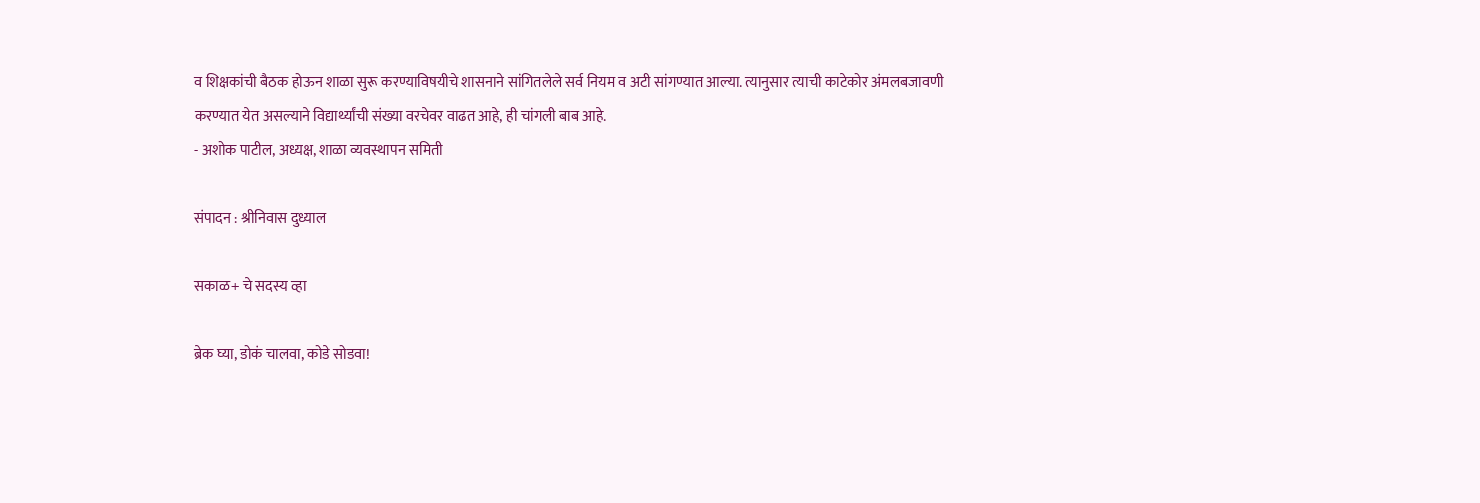व शिक्षकांची बैठक होऊन शाळा सुरू करण्याविषयीचे शासनाने सांगितलेले सर्व नियम व अटी सांगण्यात आल्या. त्यानुसार त्याची काटेकोर अंमलबजावणी करण्यात येत असल्याने विद्यार्थ्यांची संख्या वरचेवर वाढत आहे, ही चांगली बाब आहे.
- अशोक पाटील, अध्यक्ष, शाळा व्यवस्थापन समिती

संपादन : श्रीनिवास दुध्याल

सकाळ+ चे सदस्य व्हा

ब्रेक घ्या, डोकं चालवा, कोडे सोडवा!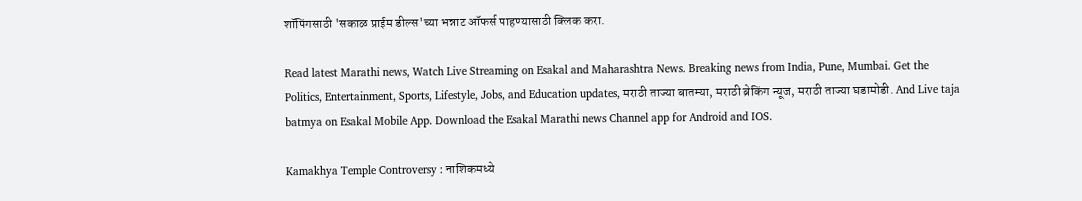शॉपिंगसाठी 'सकाळ प्राईम डील्स'च्या भन्नाट ऑफर्स पाहण्यासाठी क्लिक करा.

Read latest Marathi news, Watch Live Streaming on Esakal and Maharashtra News. Breaking news from India, Pune, Mumbai. Get the Politics, Entertainment, Sports, Lifestyle, Jobs, and Education updates, मराठी ताज्या बातम्या, मराठी ब्रेकिंग न्यूज, मराठी ताज्या घडामोडी. And Live taja batmya on Esakal Mobile App. Download the Esakal Marathi news Channel app for Android and IOS.

Kamakhya Temple Controversy : नाशिकमध्ये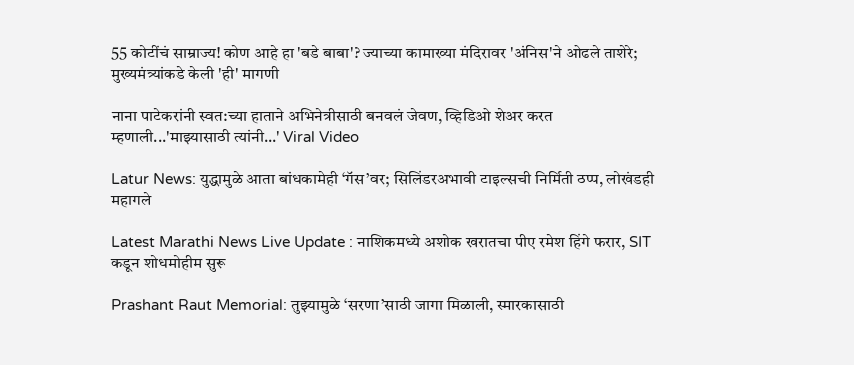55 कोटींचं साम्राज्य! कोण आहे हा 'बडे बाबा'? ज्याच्या कामाख्या मंदिरावर 'अंनिस'ने ओढले ताशेरे; मुख्यमंत्र्यांकडे केली 'ही' मागणी

नाना पाटेकरांनी स्वत:च्या हाताने अभिनेत्रीसाठी बनवलं जेवण, व्हिडिओ शेअर करत म्हणाली...'माझ्यासाठी त्यांनी...' Viral Video

Latur News: युद्धामुळे आता बांधकामेही ‘गॅस’वर; सिलिंडरअभावी टाइल्सची निर्मिती ठप्प, लोखंडही महागले

Latest Marathi News Live Update : नाशिकमध्ये अशोक खरातचा पीए रमेश हिंगे फरार, SIT कडून शोधमोहीम सुरू

Prashant Raut Memorial: तुझ्यामुळे ‘सरणा’साठी जागा मिळाली, स्मारकासाठी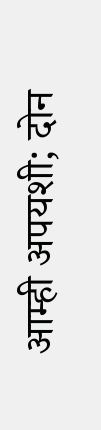आम्ही अपयशी; दोन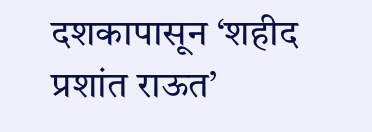दशकापासून ‘शहीद प्रशांत राऊत’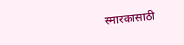स्मारकासाठी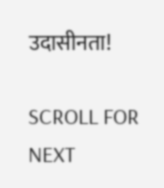उदासीनता!

SCROLL FOR NEXT